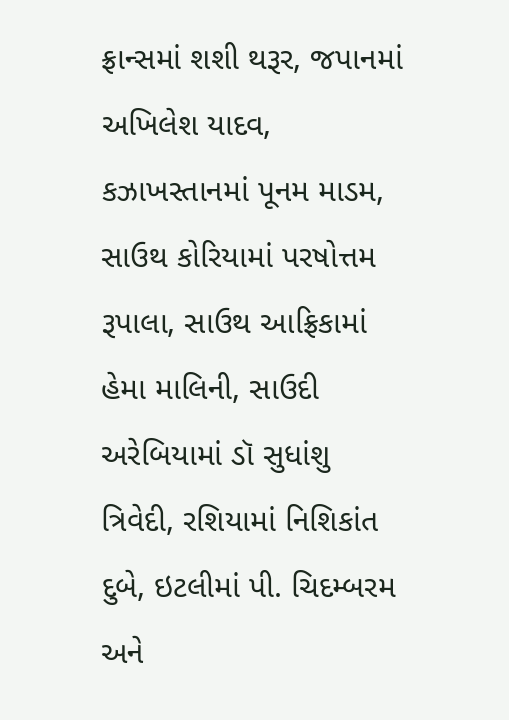ફ્રાન્સમાં શશી થરૂર, જપાનમાં અખિલેશ યાદવ, કઝાખસ્તાનમાં પૂનમ માડમ, સાઉથ કોરિયામાં પરષોત્તમ રૂપાલા, સાઉથ આફ્રિકામાં હેમા માલિની, સાઉદી અરેબિયામાં ડૉ સુધાંશુ ત્રિવેદી, રશિયામાં નિશિકાંત દુબે, ઇટલીમાં પી. ચિદમ્બરમ અને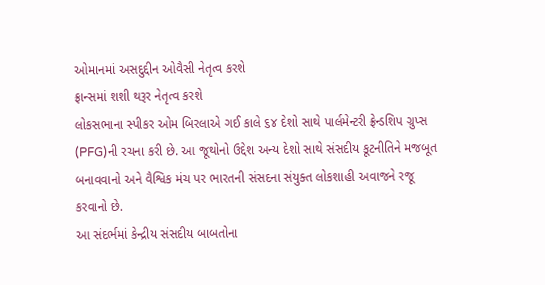ઓમાનમાં અસદુદ્દીન ઓવૈસી નેતૃત્વ કરશે
ફ્રાન્સમાં શશી થરૂર નેતૃત્વ કરશે
લોકસભાના સ્પીકર ઓમ બિરલાએ ગઈ કાલે ૬૪ દેશો સાથે પાર્લમેન્ટરી ફ્રેન્ડશિપ ગ્રુપ્સ (PFG)ની રચના કરી છે. આ જૂથોનો ઉદ્દેશ અન્ય દેશો સાથે સંસદીય કૂટનીતિને મજબૂત બનાવવાનો અને વૈશ્વિક મંચ પર ભારતની સંસદના સંયુક્ત લોકશાહી અવાજને રજૂ કરવાનો છે.
આ સંદર્ભમાં કેન્દ્રીય સંસદીય બાબતોના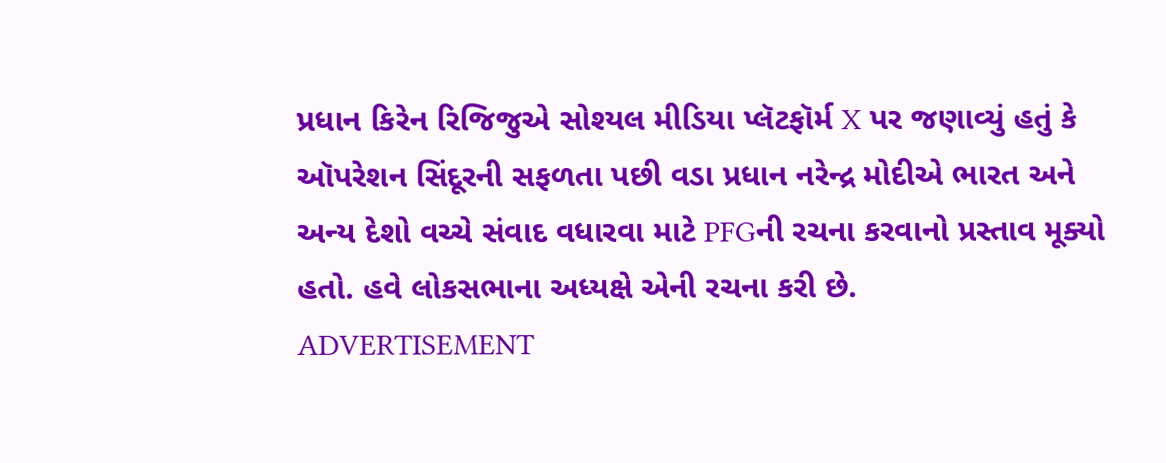પ્રધાન કિરેન રિજિજુએ સોશ્યલ મીડિયા પ્લૅટફૉર્મ X પર જણાવ્યું હતું કે ઑપરેશન સિંદૂરની સફળતા પછી વડા પ્રધાન નરેન્દ્ર મોદીએ ભારત અને અન્ય દેશો વચ્ચે સંવાદ વધારવા માટે PFGની રચના કરવાનો પ્રસ્તાવ મૂક્યો હતો. હવે લોકસભાના અધ્યક્ષે એની રચના કરી છે.
ADVERTISEMENT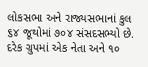લોકસભા અને રાજ્યસભાનાં કુલ ૬૪ જૂથોમાં ૭૦૪ સંસદસભ્યો છે. દરેક ગ્રુપમાં એક નેતા અને ૧૦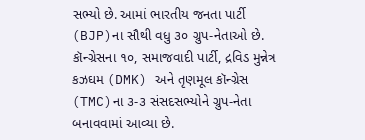સભ્યો છે. આમાં ભારતીય જનતા પાર્ટી (BJP)ના સૌથી વધુ ૩૦ ગ્રુપ-નેતાઓ છે. કૉન્ગ્રેસના ૧૦, સમાજવાદી પાર્ટી, દ્રવિડ મુન્નેત્ર કઝઘમ (DMK) અને તૃણમૂલ કૉન્ગ્રેસ (TMC)ના ૩-૩ સંસદસભ્યોને ગ્રુપ-નેતા બનાવવામાં આવ્યા છે.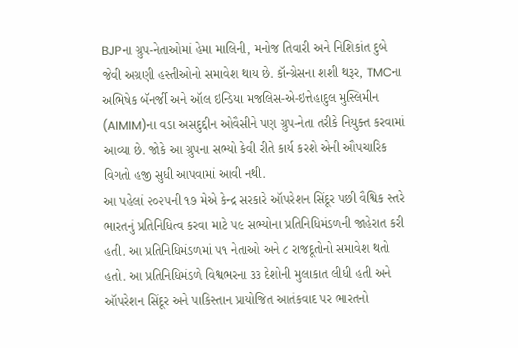BJPના ગ્રુપ-નેતાઓમાં હેમા માલિની, મનોજ તિવારી અને નિશિકાંત દુબે જેવી અગ્રણી હસ્તીઓનો સમાવેશ થાય છે. કૉન્ગ્રેસના શશી થરૂર, TMCના અભિષેક બૅનર્જી અને ઑલ ઇન્ડિયા મજલિસ-એ-ઇત્તેહાદુલ મુસ્લિમીન (AIMIM)ના વડા અસદુદ્દીન ઓવૈસીને પણ ગ્રુપ-નેતા તરીકે નિયુક્ત કરવામાં આવ્યા છે. જોકે આ ગ્રુપના સભ્યો કેવી રીતે કાર્ય કરશે એની ઔપચારિક વિગતો હજી સુધી આપવામાં આવી નથી.
આ પહેલાં ૨૦૨૫ની ૧૭ મેએ કેન્દ્ર સરકારે ઑપરેશન સિંદૂર પછી વૈશ્વિક સ્તરે ભારતનું પ્રતિનિધિત્વ કરવા માટે ૫૯ સભ્યોના પ્રતિનિધિમંડળની જાહેરાત કરી હતી. આ પ્રતિનિધિમંડળમાં ૫૧ નેતાઓ અને ૮ રાજદૂતોનો સમાવેશ થતો હતો. આ પ્રતિનિધિમંડળે વિશ્વભરના ૩૩ દેશોની મુલાકાત લીધી હતી અને ઑપરેશન સિંદૂર અને પાકિસ્તાન પ્રાયોજિત આતંકવાદ પર ભારતનો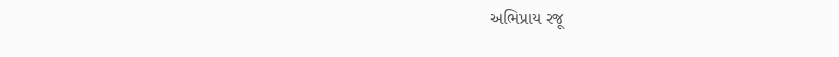અભિપ્રાય રજૂ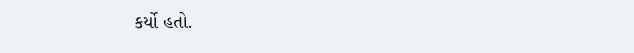કર્યો હતો.